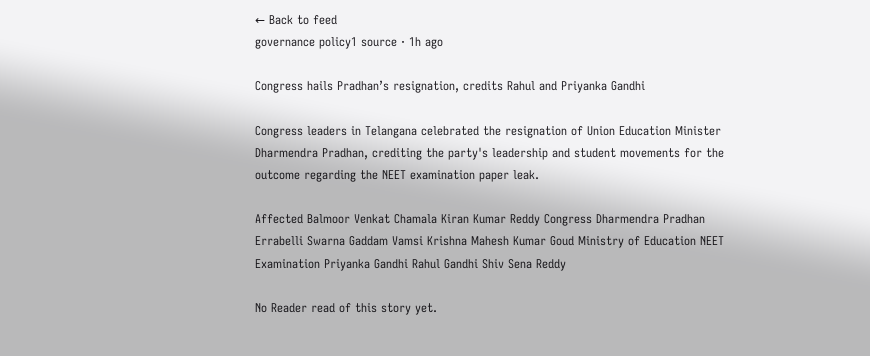← Back to feed
governance policy1 source · 1h ago

Congress hails Pradhan’s resignation, credits Rahul and Priyanka Gandhi

Congress leaders in Telangana celebrated the resignation of Union Education Minister Dharmendra Pradhan, crediting the party's leadership and student movements for the outcome regarding the NEET examination paper leak.

Affected Balmoor Venkat Chamala Kiran Kumar Reddy Congress Dharmendra Pradhan Errabelli Swarna Gaddam Vamsi Krishna Mahesh Kumar Goud Ministry of Education NEET Examination Priyanka Gandhi Rahul Gandhi Shiv Sena Reddy

No Reader read of this story yet.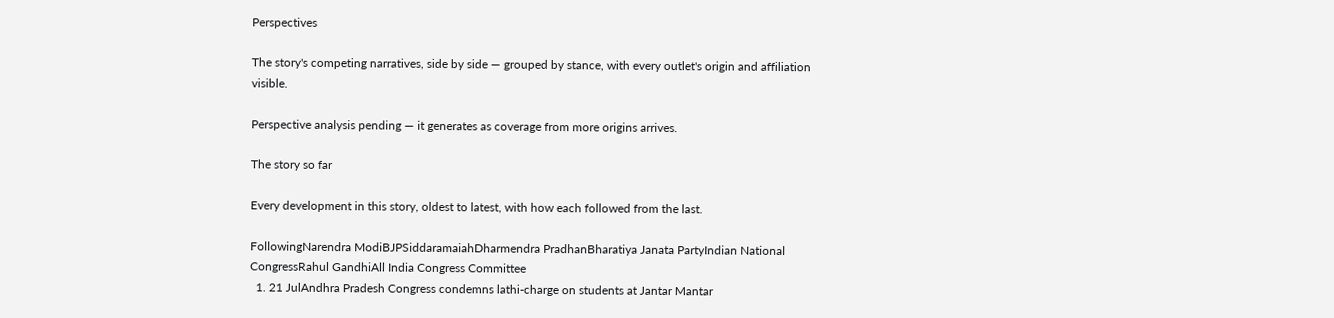Perspectives

The story's competing narratives, side by side — grouped by stance, with every outlet's origin and affiliation visible.

Perspective analysis pending — it generates as coverage from more origins arrives.

The story so far

Every development in this story, oldest to latest, with how each followed from the last.

FollowingNarendra ModiBJPSiddaramaiahDharmendra PradhanBharatiya Janata PartyIndian National CongressRahul GandhiAll India Congress Committee
  1. 21 JulAndhra Pradesh Congress condemns lathi-charge on students at Jantar Mantar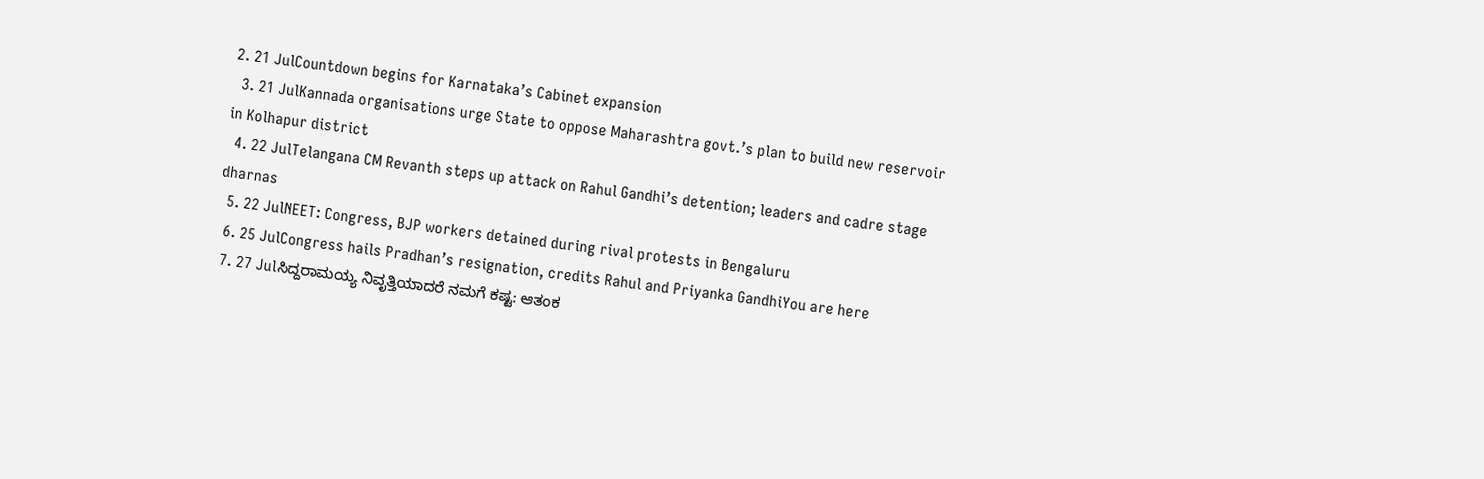2. 21 JulCountdown begins for Karnataka’s Cabinet expansion
  3. 21 JulKannada organisations urge State to oppose Maharashtra govt.’s plan to build new reservoir in Kolhapur district
  4. 22 JulTelangana CM Revanth steps up attack on Rahul Gandhi’s detention; leaders and cadre stage dharnas
  5. 22 JulNEET: Congress, BJP workers detained during rival protests in Bengaluru
  6. 25 JulCongress hails Pradhan’s resignation, credits Rahul and Priyanka GandhiYou are here
  7. 27 Julಸಿದ್ದರಾಮಯ್ಯ ನಿವೃತ್ತಿಯಾದರೆ ನಮಗೆ ಕಷ್ಟ: ಆತಂಕ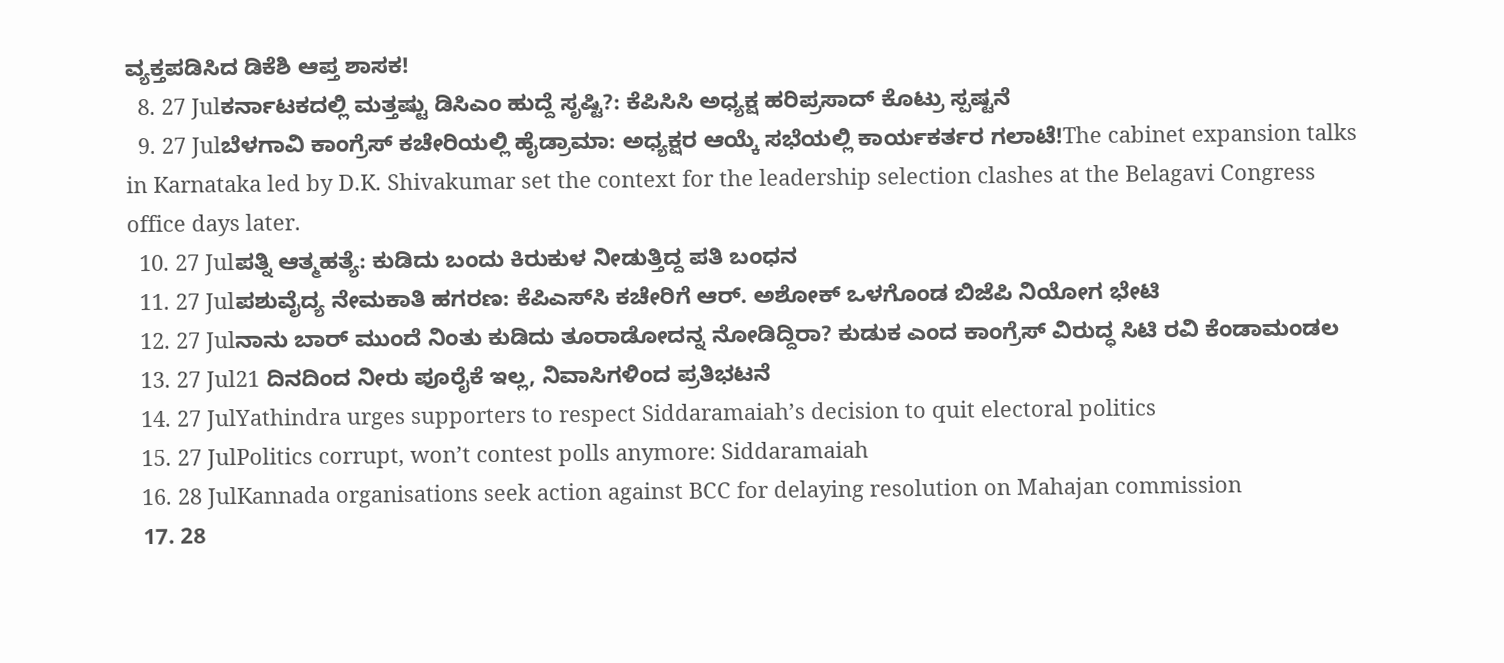ವ್ಯಕ್ತಪಡಿಸಿದ ಡಿಕೆಶಿ ಆಪ್ತ ಶಾಸಕ!
  8. 27 Julಕರ್ನಾಟಕದಲ್ಲಿ ಮತ್ತಷ್ಟು ಡಿಸಿಎಂ ಹುದ್ದೆ ಸೃಷ್ಟಿ?: ಕೆಪಿಸಿಸಿ ಅಧ್ಯಕ್ಷ ಹರಿಪ್ರಸಾದ್ ಕೊಟ್ರು ಸ್ಪಷ್ಟನೆ
  9. 27 Julಬೆಳಗಾವಿ ಕಾಂಗ್ರೆಸ್ ಕಚೇರಿಯಲ್ಲಿ ಹೈಡ್ರಾಮಾ: ಅಧ್ಯಕ್ಷರ ಆಯ್ಕೆ ಸಭೆಯಲ್ಲಿ ಕಾರ್ಯಕರ್ತರ ಗಲಾಟೆ!The cabinet expansion talks in Karnataka led by D.K. Shivakumar set the context for the leadership selection clashes at the Belagavi Congress office days later.
  10. 27 Julಪತ್ನಿ ಆತ್ಮಹತ್ಯೆ: ಕುಡಿದು ಬಂದು ಕಿರುಕುಳ ನೀಡುತ್ತಿದ್ದ ಪತಿ ಬಂಧನ
  11. 27 Julಪಶುವೈದ್ಯ ನೇಮಕಾತಿ ಹಗರಣ: ಕೆಪಿಎಸ್‌ಸಿ ಕಚೇರಿಗೆ ಆರ್. ಅಶೋಕ್ ಒಳಗೊಂಡ ಬಿಜೆಪಿ ನಿಯೋಗ ಭೇಟಿ
  12. 27 Julನಾನು ಬಾರ್ ಮುಂದೆ ನಿಂತು ಕುಡಿದು ತೂರಾಡೋದನ್ನ ನೋಡಿದ್ದಿರಾ? ಕುಡುಕ ಎಂದ ಕಾಂಗ್ರೆಸ್ ವಿರುದ್ಧ ಸಿಟಿ ರವಿ ಕೆಂಡಾಮಂಡಲ
  13. 27 Jul21 ದಿನದಿಂದ ನೀರು ಪೂರೈಕೆ ಇಲ್ಲ, ನಿವಾಸಿಗಳಿಂದ ಪ್ರತಿಭಟನೆ
  14. 27 JulYathindra urges supporters to respect Siddaramaiah’s decision to quit electoral politics
  15. 27 JulPolitics corrupt, won’t contest polls anymore: Siddaramaiah
  16. 28 JulKannada organisations seek action against BCC for delaying resolution on Mahajan commission
  17. 28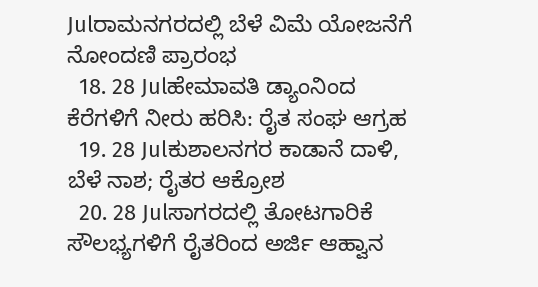Julರಾಮನಗರದಲ್ಲಿ ಬೆಳೆ ವಿಮೆ ಯೋಜನೆಗೆ ನೋಂದಣಿ ಪ್ರಾರಂಭ
  18. 28 Julಹೇಮಾವತಿ ಡ್ಯಾಂನಿಂದ ಕೆರೆಗಳಿಗೆ ನೀರು ಹರಿಸಿ: ರೈತ ಸಂಘ ಆಗ್ರಹ
  19. 28 Julಕುಶಾಲನಗರ ಕಾಡಾನೆ ದಾಳಿ, ಬೆಳೆ ನಾಶ; ರೈತರ ಆಕ್ರೋಶ
  20. 28 Julಸಾಗರದಲ್ಲಿ ತೋಟಗಾರಿಕೆ ಸೌಲಭ್ಯಗಳಿಗೆ ರೈತರಿಂದ ಅರ್ಜಿ ಆಹ್ವಾನ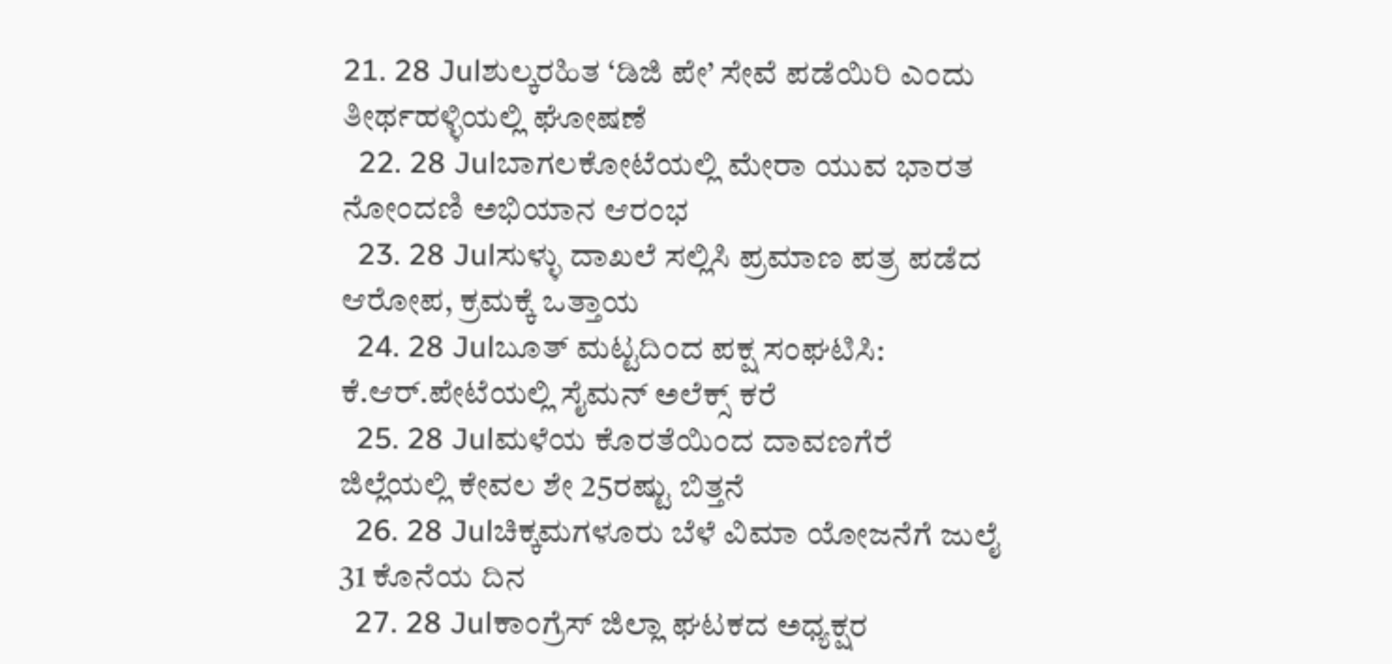21. 28 Julಶುಲ್ಕರಹಿತ ‘ಡಿಜಿ ಪೇ’ ಸೇವೆ ಪಡೆಯಿರಿ ಎಂದು ತೀರ್ಥಹಳ್ಳಿಯಲ್ಲಿ ಘೋಷಣೆ
  22. 28 Julಬಾಗಲಕೋಟೆಯಲ್ಲಿ ಮೇರಾ ಯುವ ಭಾರತ ನೋಂದಣಿ ಅಭಿಯಾನ ಆರಂಭ
  23. 28 Julಸುಳ್ಳು ದಾಖಲೆ ಸಲ್ಲಿಸಿ ಪ್ರಮಾಣ ಪತ್ರ ಪಡೆದ ಆರೋಪ, ಕ್ರಮಕ್ಕೆ ಒತ್ತಾಯ
  24. 28 Julಬೂತ್ ಮಟ್ಟದಿಂದ ಪಕ್ಷ ಸಂಘಟಿಸಿ: ಕೆ.ಆರ್.ಪೇಟೆಯಲ್ಲಿ ಸೈಮನ್ ಅಲೆಕ್ಸ್ ಕರೆ
  25. 28 Julಮಳೆಯ ಕೊರತೆಯಿಂದ ದಾವಣಗೆರೆ ಜಿಲ್ಲೆಯಲ್ಲಿ ಕೇವಲ ಶೇ 25ರಷ್ಟು ಬಿತ್ತನೆ
  26. 28 Julಚಿಕ್ಕಮಗಳೂರು ಬೆಳೆ ವಿಮಾ ಯೋಜನೆಗೆ ಜುಲೈ 31 ಕೊನೆಯ ದಿನ
  27. 28 Julಕಾಂಗ್ರೆಸ್ ಜಿಲ್ಲಾ ಘಟಕದ ಅಧ್ಯಕ್ಷರ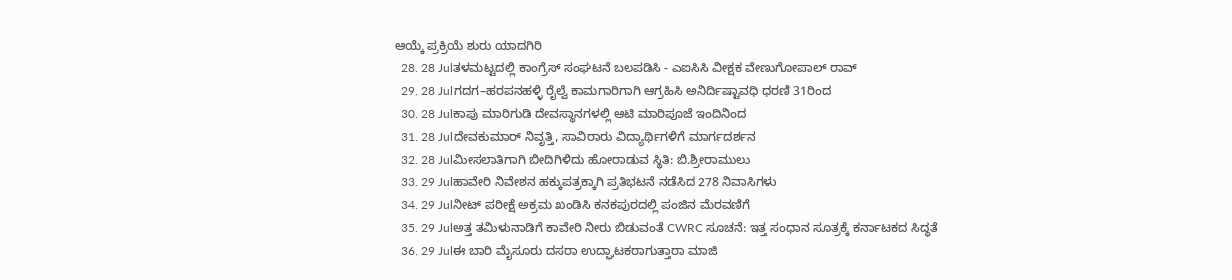ಆಯ್ಕೆ ಪ್ರಕ್ರಿಯೆ ಶುರು ಯಾದಗಿರಿ
  28. 28 Julತಳಮಟ್ಟದಲ್ಲಿ ಕಾಂಗ್ರೆಸ್ ಸಂಘಟನೆ ಬಲಪಡಿಸಿ - ಎಐಸಿಸಿ ವೀಕ್ಷಕ ವೇಣುಗೋಪಾಲ್ ರಾವ್
  29. 28 Julಗದಗ–ಹರಪನಹಳ್ಳಿ ರೈಲ್ವೆ ಕಾಮಗಾರಿಗಾಗಿ ಆಗ್ರಹಿಸಿ ಅನಿರ್ದಿಷ್ಟಾವಧಿ ಧರಣಿ 31ರಿಂದ
  30. 28 Julಕಾಪು ಮಾರಿಗುಡಿ ದೇವಸ್ಥಾನಗಳಲ್ಲಿ ಆಟಿ ಮಾರಿಪೂಜೆ ಇಂದಿನಿಂದ
  31. 28 Julದೇವಕುಮಾರ್ ನಿವೃತ್ತಿ, ಸಾವಿರಾರು ವಿದ್ಯಾರ್ಥಿಗಳಿಗೆ ಮಾರ್ಗದರ್ಶನ
  32. 28 Julಮೀಸಲಾತಿಗಾಗಿ ಬೀದಿಗಿಳಿದು ಹೋರಾಡುವ ಸ್ಥಿತಿ: ಬಿ.ಶ್ರೀರಾಮುಲು
  33. 29 Julಹಾವೇರಿ ನಿವೇಶನ ಹಕ್ಕುಪತ್ರಕ್ಕಾಗಿ ಪ್ರತಿಭಟನೆ ನಡೆಸಿದ 278 ನಿವಾಸಿಗಳು
  34. 29 Julನೀಟ್ ಪರೀಕ್ಷೆ ಅಕ್ರಮ ಖಂಡಿಸಿ ಕನಕಪುರದಲ್ಲಿ ಪಂಜಿನ ಮೆರವಣಿಗೆ
  35. 29 Julಅತ್ತ ತಮಿಳುನಾಡಿಗೆ ಕಾವೇರಿ ನೀರು ಬಿಡುವಂತೆ CWRC ಸೂಚನೆ: ಇತ್ತ ಸಂಧಾನ ಸೂತ್ರಕ್ಕೆ ಕರ್ನಾಟಕದ ಸಿದ್ಧತೆ
  36. 29 Julಈ ಬಾರಿ ಮೈಸೂರು ದಸರಾ ಉದ್ಘಾಟಕರಾಗುತ್ತಾರಾ ಮಾಜಿ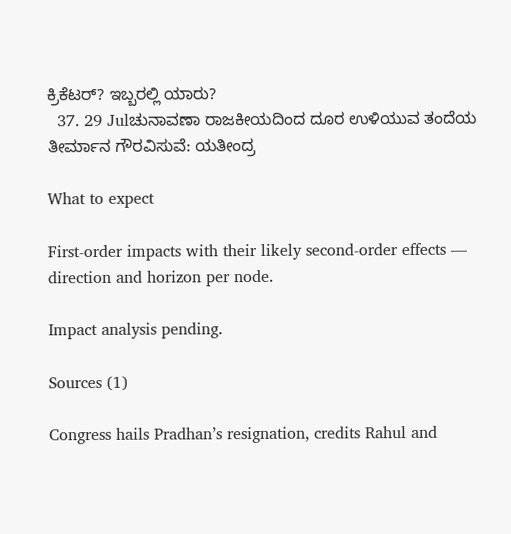ಕ್ರಿಕೆಟರ್? ಇಬ್ಬರಲ್ಲಿ ಯಾರು?
  37. 29 Julಚುನಾವಣಾ ರಾಜಕೀಯದಿಂದ ದೂರ ಉಳಿಯುವ ತಂದೆಯ ತೀರ್ಮಾನ ಗೌರವಿಸುವೆ: ಯತೀಂದ್ರ

What to expect

First-order impacts with their likely second-order effects — direction and horizon per node.

Impact analysis pending.

Sources (1)

Congress hails Pradhan’s resignation, credits Rahul and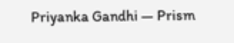Priyanka Gandhi — Prism